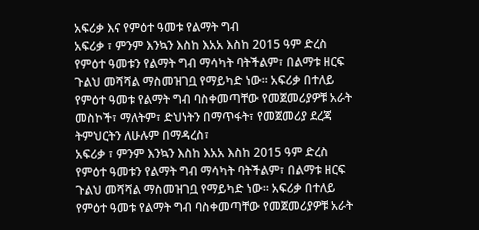አፍሪቃ እና የምዕተ ዓመቱ የልማት ግብ
አፍሪቃ ፣ ምንም እንኳን እስከ እአአ እስከ 2015 ዓም ድረስ የምዕተ ዓመቱን የልማት ግብ ማሳካት ባትችልም፣ በልማቱ ዘርፍ ጉልህ መሻሻል ማስመዝገቧ የማይካድ ነው። አፍሪቃ በተለይ የምዕተ ዓመቱ የልማት ግብ ባስቀመጣቸው የመጀመሪያዎቹ አራት መስኮች፣ ማለትም፣ ድህነትን በማጥፋት፣ የመጀመሪያ ደረጃ ትምህርትን ለሁሉም በማዳረስ፣
አፍሪቃ ፣ ምንም እንኳን እስከ እአአ እስከ 2015 ዓም ድረስ የምዕተ ዓመቱን የልማት ግብ ማሳካት ባትችልም፣ በልማቱ ዘርፍ ጉልህ መሻሻል ማስመዝገቧ የማይካድ ነው። አፍሪቃ በተለይ የምዕተ ዓመቱ የልማት ግብ ባስቀመጣቸው የመጀመሪያዎቹ አራት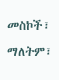መስኮች፣ ማለትም፣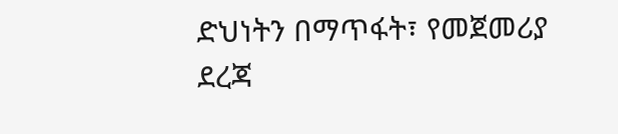ድህነትን በማጥፋት፣ የመጀመሪያ ደረጃ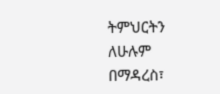ትምህርትን ለሁሉም በማዳረስ፣